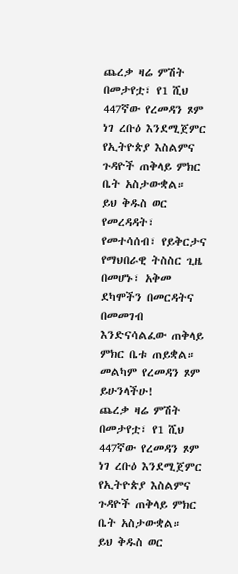ጨረቃ ዛሬ ምሽት በመታየቷ፣ የ1 ሺህ 447ኛው የረመዳን ጾም ነገ ረቡዕ እንደሚጀምር የኢትዮጵያ እስልምና ጉዳዮች ጠቅላይ ምክር ቤት አስታውቋል።
ይህ ቅዱስ ወር የመረዳዳት፣ የመተሳሰብ፣ የይቅርታና የማህበራዊ ትስስር ጊዜ በመሆኑ፣ አቅመ ደካሞችን በመርዳትና በመመገብ እንድናሳልፈው ጠቅላይ ምክር ቤቱ ጠይቋል።
መልካም የረመዳን ጾም ይሁንላችሁ!
ጨረቃ ዛሬ ምሽት በመታየቷ፣ የ1 ሺህ 447ኛው የረመዳን ጾም ነገ ረቡዕ እንደሚጀምር የኢትዮጵያ እስልምና ጉዳዮች ጠቅላይ ምክር ቤት አስታውቋል።
ይህ ቅዱስ ወር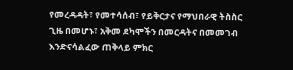የመረዳዳት፣ የመተሳሰብ፣ የይቅርታና የማህበራዊ ትስስር ጊዜ በመሆኑ፣ አቅመ ደካሞችን በመርዳትና በመመገብ እንድናሳልፈው ጠቅላይ ምክር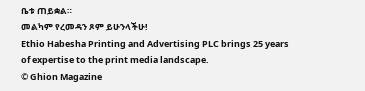ቤቱ ጠይቋል።
መልካም የረመዳን ጾም ይሁንላችሁ!
Ethio Habesha Printing and Advertising PLC brings 25 years of expertise to the print media landscape.
© Ghion Magazine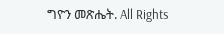ግዮን መጽሔት. All Rights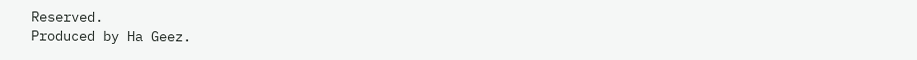Reserved.
Produced by Ha Geez.